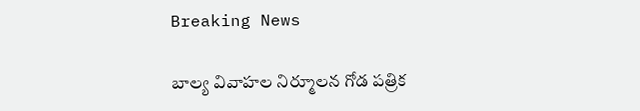Breaking News

బాల్య వివాహల నిర్మూలన గోడ పత్రిక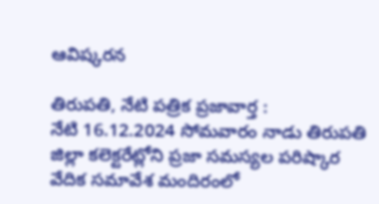ఆవిష్కరన

తిరుపతి, నేటి పత్రిక ప్రజావార్త :
నేటి 16.12.2024 సోమవారం నాడు తిరుపతి జిల్లా కలెక్టరేట్లోని ప్రజా సమస్యల పరిష్కార వేదిక సమావేశ మందిరంలో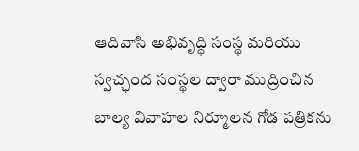ఆదివాసి అభివృద్ధి సంస్థ మరియు స్వచ్ఛంద సంస్థల ద్వారా ముద్రించిన బాల్య వివాహల నిర్మూలన గోడ పత్రికను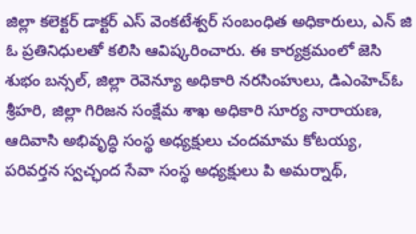జిల్లా కలెక్టర్ డాక్టర్ ఎస్ వెంకటేశ్వర్ సంబంధిత అధికారులు, ఎన్ జి ఓ ప్రతినిధులతో కలిసి ఆవిష్కరించారు. ఈ కార్యక్రమంలో జెసి శుభం బన్సల్, జిల్లా రెవెన్యూ అధికారి నరసింహులు, డిఎంహెచ్ఓ శ్రీహరి, జిల్లా గిరిజన సంక్షేమ శాఖ అధికారి సూర్య నారాయణ, ఆదివాసి అభివృద్ధి సంస్థ అధ్యక్షులు చందమామ కోటయ్య, పరివర్తన స్వచ్ఛంద సేవా సంస్థ అధ్యక్షులు పి అమర్నాథ్,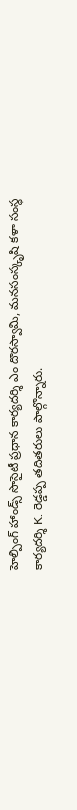హెల్పింగ్ హాండ్స్ సొసైటీ ప్రధాన కార్యదర్శి ఎం దొరస్వామి, మనసంస్కృషి కళా సంస్థ కార్యదర్శి K. రెడ్డప్ప తదితరులు పాల్గొన్నారు.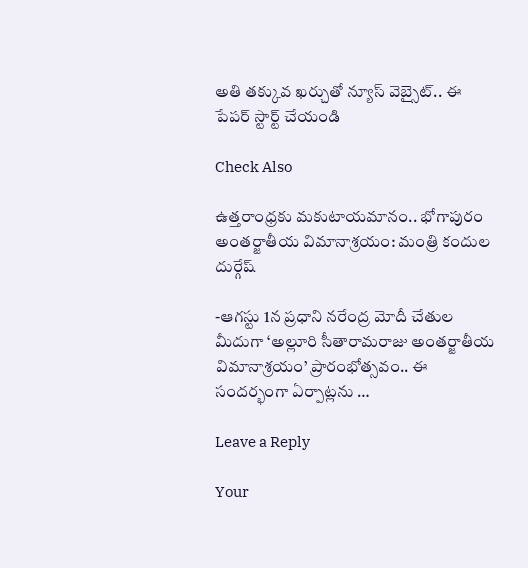అతి తక్కువ ఖర్చుతో న్యూస్ వెబ్సైట్.. ఈ పేపర్ స్టార్ట్ చేయండి

Check Also

ఉత్తరాంధ్రకు మకుటాయమానం.. భోగాపురం అంతర్జాతీయ విమానాశ్రయం: మంత్రి కందుల దుర్గేష్

-ఆగస్టు 1న ప్రధాని నరేంద్ర మోదీ చేతుల మీదుగా ‘అల్లూరి సీతారామరాజు అంతర్జాతీయ విమానాశ్రయం’ ప్రారంభోత్సవం.. ఈ సందర్భంగా ఏర్పాట్లను …

Leave a Reply

Your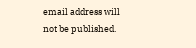email address will not be published.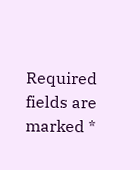Required fields are marked *